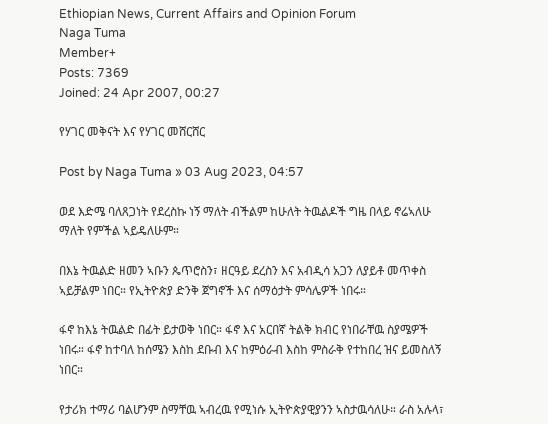Ethiopian News, Current Affairs and Opinion Forum
Naga Tuma
Member+
Posts: 7369
Joined: 24 Apr 2007, 00:27

የሃገር መቅናት እና የሃገር መሸርሸር

Post by Naga Tuma » 03 Aug 2023, 04:57

ወደ እድሜ ባለጸጋነት የደረስኩ ነኝ ማለት ብችልም ከሁለት ትዉልዶች ግዜ በላይ ኖሬኣለሁ ማለት የምችል ኣይዴለሁም።

በእኔ ትዉልድ ዘመን ኣቡን ጴጥሮስን፣ ዘርዓይ ደረስን እና አብዲሳ አጋን ለያይቶ መጥቀስ ኣይቻልም ነበር። የኢትዮጵያ ድንቅ ጀግኖች እና ሰማዕታት ምሳሌዎች ነበሩ።

ፋኖ ከእኔ ትዉልድ በፊት ይታወቅ ነበር። ፋኖ እና አርበኛ ትልቅ ክብር የነበራቸዉ ስያሜዎች ነበሩ። ፋኖ ከተባለ ከሰሜን እስከ ደቡብ እና ከምዕራብ እስከ ምስራቅ የተከበረ ዝና ይመስለኝ ነበር።

የታሪክ ተማሪ ባልሆንም ስማቸዉ ኣብረዉ የሚነሱ ኢትዮጵያዊያንን ኣስታዉሳለሁ። ራስ አሉላ፣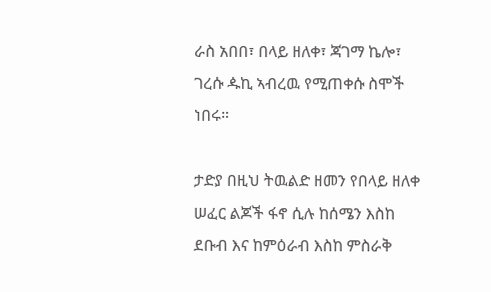ራስ አበበ፣ በላይ ዘለቀ፣ ጃገማ ኬሎ፣ ገረሱ ዹኪ ኣብረዉ የሚጠቀሱ ስሞች ነበሩ።

ታድያ በዚህ ትዉልድ ዘመን የበላይ ዘለቀ ሠፈር ልጆች ፋኖ ሲሉ ከሰሜን እስከ ደቡብ እና ከምዕራብ እስከ ምስራቅ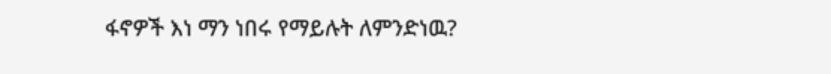ፋኖዎች እነ ማን ነበሩ የማይሉት ለምንድነዉ?